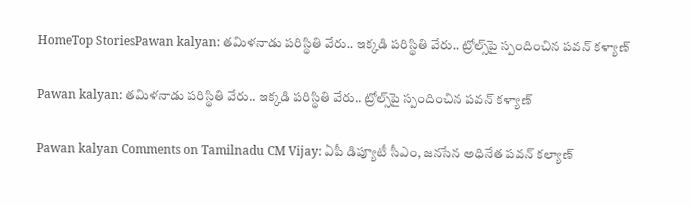HomeTop StoriesPawan kalyan: తమిళనాడు పరిస్థితి వేరు.. ఇక్కడి పరిస్థితి వేరు.. ట్రోల్స్‌పై స్పందించిన పవన్ కళ్యాణ్

Pawan kalyan: తమిళనాడు పరిస్థితి వేరు.. ఇక్కడి పరిస్థితి వేరు.. ట్రోల్స్‌పై స్పందించిన పవన్ కళ్యాణ్

Pawan kalyan Comments on Tamilnadu CM Vijay: ఏపీ డిప్యూటీ సీఎం, జనసేన అధినేత పవన్ కల్యాణ్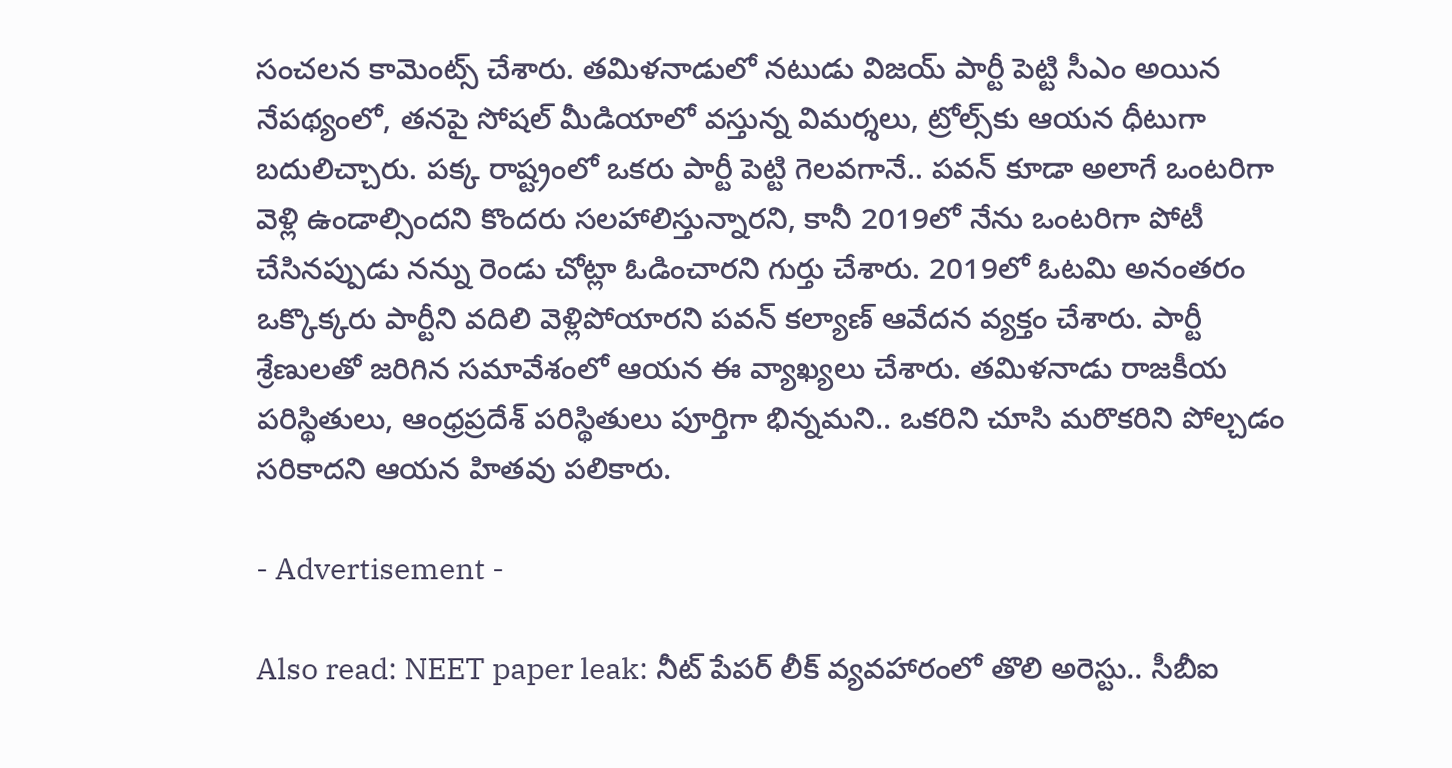సంచలన కామెంట్స్ చేశారు. తమిళనాడులో నటుడు విజయ్ పార్టీ పెట్టి సీఎం అయిన నేపథ్యంలో, తనపై సోషల్‌ మీడియాలో వస్తున్న విమర్శలు, ట్రోల్స్‌కు ఆయన ధీటుగా బదులిచ్చారు. పక్క రాష్ట్రంలో ఒకరు పార్టీ పెట్టి గెలవగానే.. పవన్ కూడా అలాగే ఒంటరిగా వెళ్లి ఉండాల్సిందని కొందరు సలహాలిస్తున్నారని, కానీ 2019లో నేను ఒంటరిగా పోటీ చేసినప్పుడు నన్ను రెండు చోట్లా ఓడించారని గుర్తు చేశారు. 2019లో ఓటమి అనంతరం ఒక్కొక్కరు పార్టీని వదిలి వెళ్లిపోయారని పవన్ కల్యాణ్ ఆవేదన వ్యక్తం చేశారు. పార్టీ శ్రేణులతో జరిగిన సమావేశంలో ఆయన ఈ వ్యాఖ్యలు చేశారు. తమిళనాడు రాజకీయ పరిస్థితులు, ఆంధ్రప్రదేశ్ పరిస్థితులు పూర్తిగా భిన్నమని.. ఒకరిని చూసి మరొకరిని పోల్చడం సరికాదని ఆయన హితవు పలికారు.

- Advertisement -

Also read: NEET paper leak: నీట్‌ పేపర్‌ లీక్‌ వ్యవహారంలో తొలి అరెస్టు.. సీబీఐ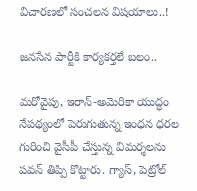విచారణలో సంచలన విషయాలు..!

జనసేన పార్టీకి కార్యకర్తలే బలం..

మరోవైపు, ఇరాన్-అమెరికా యుద్ధం నేపథ్యంలో పెరుగుతున్న ఇంధన ధరల గురించి వైసీపీ చేస్తున్న విమర్శలను పవన్ తిప్పి కొట్టారు. గ్యాస్, పెట్రోల్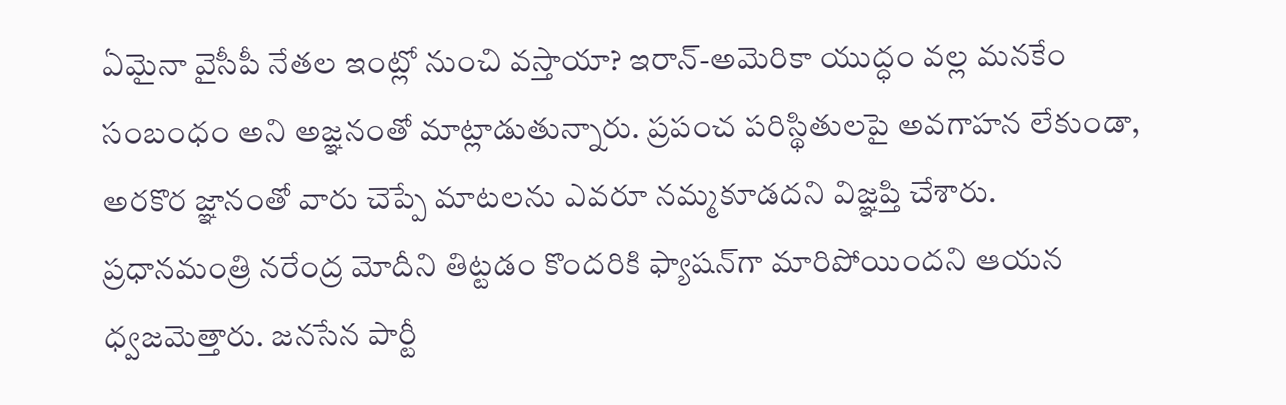ఏమైనా వైసీపీ నేతల ఇంట్లో నుంచి వస్తాయా? ఇరాన్-అమెరికా యుద్ధం వల్ల మనకేం సంబంధం అని అజ్ఞనంతో మాట్లాడుతున్నారు. ప్రపంచ పరిస్థితులపై అవగాహన లేకుండా, అరకొర జ్ఞానంతో వారు చెప్పే మాటలను ఎవరూ నమ్మకూడదని విజ్ఞప్తి చేశారు. ప్రధానమంత్రి నరేంద్ర మోదీని తిట్టడం కొందరికి ఫ్యాషన్‌గా మారిపోయిందని ఆయన ధ్వజమెత్తారు. జనసేన పార్టీ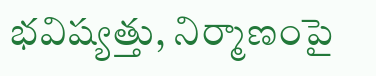భవిష్యత్తు, నిర్మాణంపై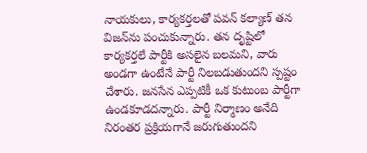నాయకులు, కార్యకర్తలతో పవన్ కల్యాణ్ తన విజన్‌ను పంచుకున్నారు. తన దృష్టిలో కార్యకర్తలే పార్టీకి అసలైన బలమని, వారు అండగా ఉంటేనే పార్టీ నిలబడుతుందని స్పష్టం చేశారు. జనసేన ఎప్పటికీ ఒక కుటుంబ పార్టీగా ఉండకూడదన్నారు. పార్టీ నిర్మాణం అనేది నిరంతర ప్రక్రియగానే జరుగుతుందని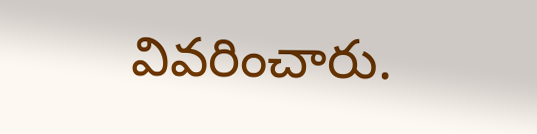వివరించారు.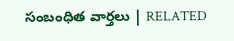సంబంధిత వార్తలు | RELATED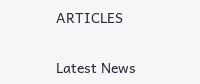ARTICLES

Latest News